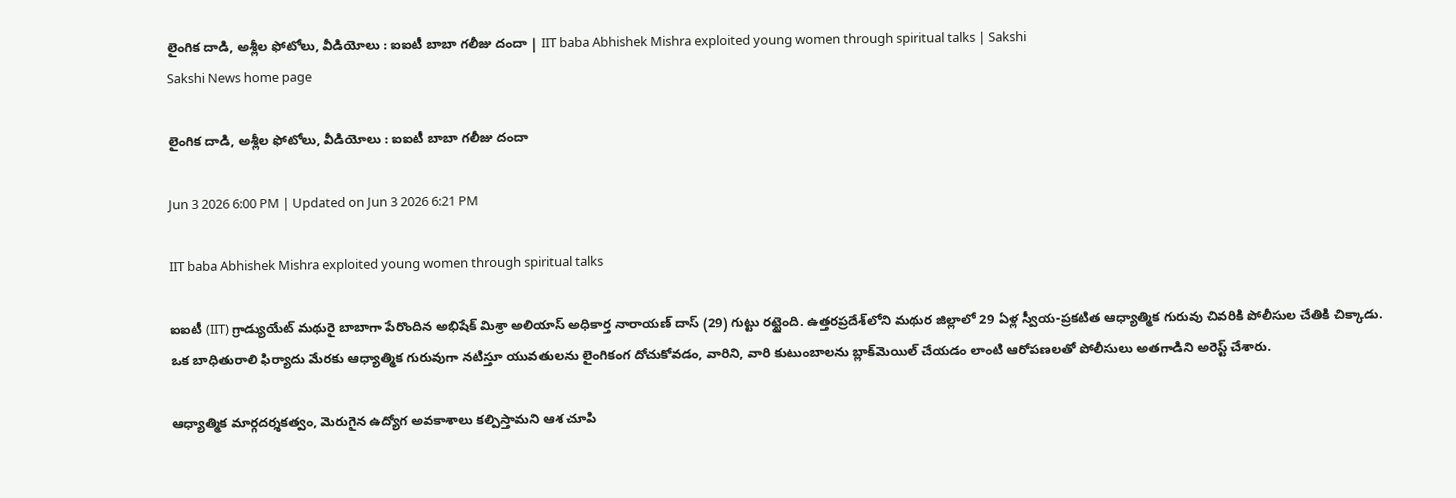లైంగిక దాడి, అశ్లీల ఫోటోలు, వీడియోలు : ఐఐటీ బాబా గలీజు దందా | IIT baba Abhishek Mishra exploited young women through spiritual talks | Sakshi
Sakshi News home page

లైంగిక దాడి, అశ్లీల ఫోటోలు, వీడియోలు : ఐఐటీ బాబా గలీజు దందా

Jun 3 2026 6:00 PM | Updated on Jun 3 2026 6:21 PM

IIT baba Abhishek Mishra exploited young women through spiritual talks

ఐఐటీ (IIT) గ్రాడ్యుయేట్ మథురై బాబాగా పేరొందిన అభిషేక్ మిశ్రా అలియాస్ అధికార్త నారాయణ్ దాస్ (29) గుట్టు రట్టైంది. ఉత్తరప్రదేశ్‌లోని మథుర జిల్లాలో 29 ఏళ్ల స్వీయ-ప్రకటిత ఆధ్యాత్మిక గురువు చివరికి పోలీసుల చేతికి చిక్కాడు.  ఒక బాధితురాలి ఫిర్యాదు మేరకు ఆధ్యాత్మిక గురువుగా నటిస్తూ యువతులను లైంగికంగ దోచుకోవడం, వారిని, వారి కుటుంబాలను బ్లాక్‌మెయిల్‌ చేయడం లాంటి ఆరోపణలతో పోలీసులు అతగాడిని అరెస్ట్‌ చేశారు.

ఆధ్యాత్మిక మార్గదర్శకత్వం, మెరుగైన ఉద్యోగ అవకాశాలు కల్పిస్తామని ఆశ చూపి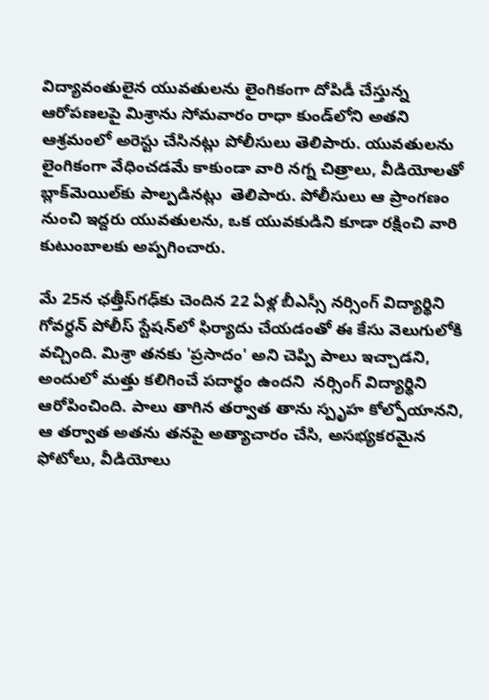విద్యావంతులైన యువతులను లైంగికంగా దోపిడీ చేస్తున్న ఆరోపణలపై మిశ్రాను సోమవారం రాధా కుండ్‌లోని అతని ఆశ్రమంలో అరెస్టు చేసినట్లు పోలీసులు తెలిపారు. యువతులను లైంగికంగా వేధించడమే కాకుండా వారి నగ్న చిత్రాలు, వీడియోలతో బ్లాక్‌మెయిల్‌కు పాల్పడినట్లు  తెలిపారు. పోలీసులు ఆ ప్రాంగణం నుంచి ఇద్దరు యువతులను, ఒక యువకుడిని కూడా రక్షించి వారి కుటుంబాలకు అప్పగించారు.

మే 25న ఛత్తీస్‌గఢ్‌కు చెందిన 22 ఏళ్ల బీఎస్సీ నర్సింగ్ విద్యార్థిని గోవర్ధన్ పోలీస్ స్టేషన్‌లో ఫిర్యాదు చేయడంతో ఈ కేసు వెలుగులోకి వచ్చింది. మిశ్రా తనకు 'ప్రసాదం' అని చెప్పి పాలు ఇచ్చాడని, అందులో మత్తు కలిగించే పదార్థం ఉందని  నర్సింగ్‌ విద్యార్థిని ఆరోపించింది. పాలు తాగిన తర్వాత తాను స్పృహ కోల్పోయానని, ఆ తర్వాత అతను తనపై అత్యాచారం చేసి, అసభ్యకరమైన ఫోటోలు, వీడియోలు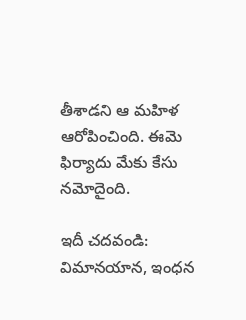తీశాడని ఆ మహిళ ఆరోపించింది. ఈమె ఫిర్యాదు మేకు కేసు నమోదైంది.

ఇదీ చదవండి: విమానయాన, ఇంధన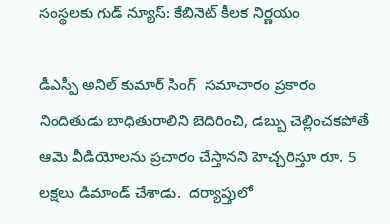సంస్థలకు గుడ్‌ న్యూస్‌: కేబినెట్‌ కీలక నిర్ణయం

డీఎస్పీ అనిల్ కుమార్ సింగ్  సమాచారం ప్రకారం నిందితుడు బాధితురాలిని బెదిరించి, డబ్బు చెల్లించకపోతే ఆమె వీడియోలను ప్రచారం చేస్తానని హెచ్చరిస్తూ రూ. 5 లక్షలు డిమాండ్ చేశాడు.  దర్యాప్తులో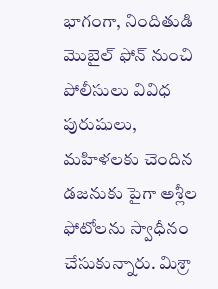భాగంగా, నిందితుడి మొబైల్ ఫోన్ నుంచి పోలీసులు వివిధ పురుషులు, మహిళలకు చెందిన డజనుకు పైగా అశ్లీల ఫోటోలను స్వాధీనం చేసుకున్నారు. మిశ్రా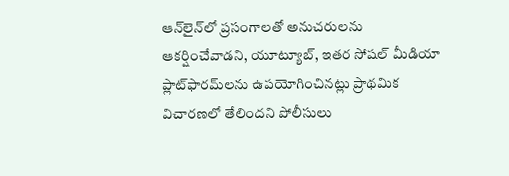ఆన్‌లైన్‌లో ప్రసంగాలతో అనుచరులను ఆకర్షించేవాడని, యూట్యూబ్, ఇతర సోషల్ మీడియా ప్లాట్‌ఫారమ్‌లను ఉపయోగించినట్లు ప్రాథమిక విచారణలో తేలిందని పోలీసులు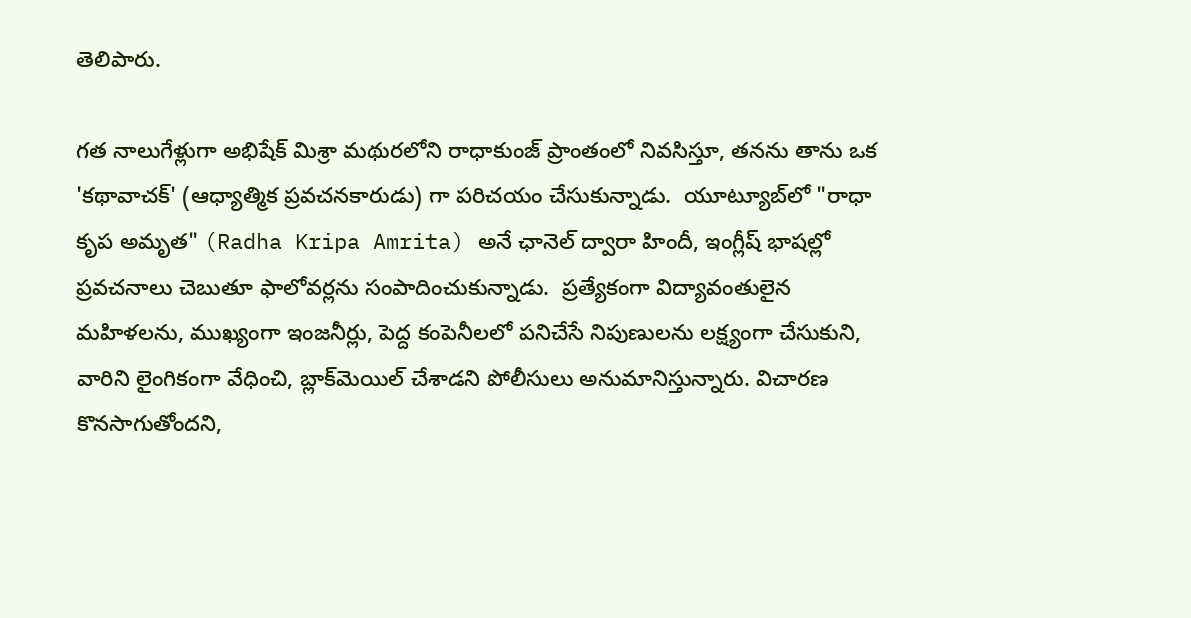తెలిపారు.

గత నాలుగేళ్లుగా అభిషేక్ మిశ్రా మథురలోని రాధాకుంజ్ ప్రాంతంలో నివసిస్తూ, తనను తాను ఒక 'కథావాచక్' (ఆధ్యాత్మిక ప్రవచనకారుడు) గా పరిచయం చేసుకున్నాడు.  యూట్యూబ్‌లో "రాధా కృప అమృత" (Radha Kripa Amrita) అనే ఛానెల్ ద్వారా హిందీ, ఇంగ్లీష్ భాషల్లో ప్రవచనాలు చెబుతూ ఫాలోవర్లను సంపాదించుకున్నాడు.  ప్రత్యేకంగా విద్యావంతులైన మహిళలను, ముఖ్యంగా ఇంజనీర్లు, పెద్ద కంపెనీలలో పనిచేసే నిపుణులను లక్ష్యంగా చేసుకుని, వారిని లైంగికంగా వేధించి, బ్లాక్‌మెయిల్ చేశాడని పోలీసులు అనుమానిస్తున్నారు. విచారణ కొనసాగుతోందని,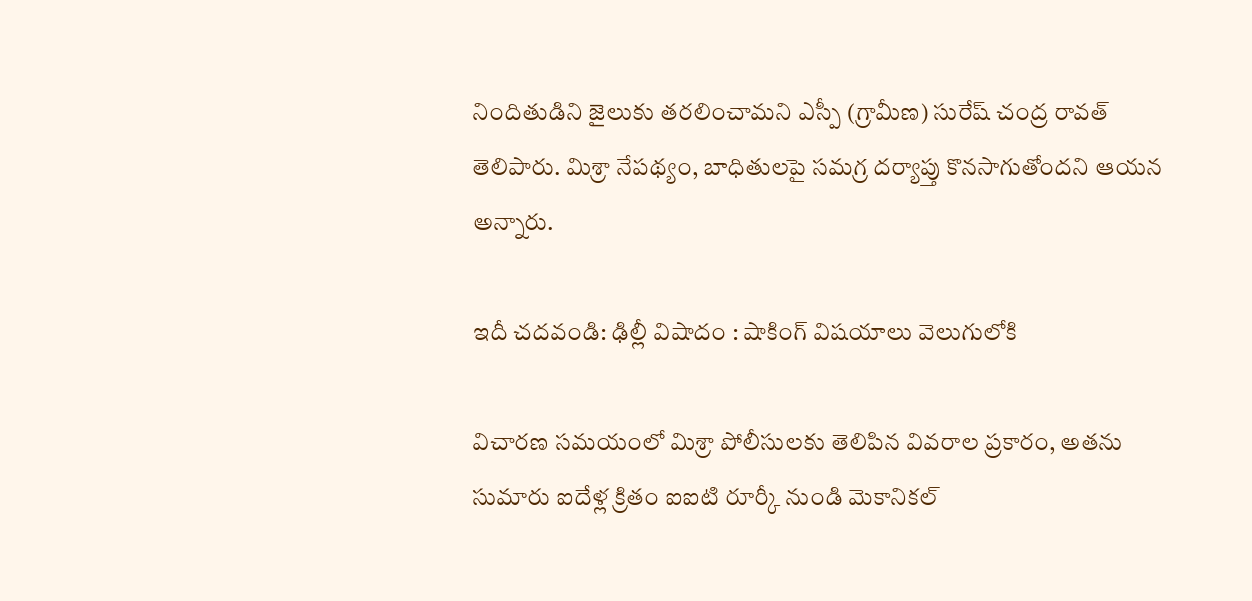నిందితుడిని జైలుకు తరలించామని ఎస్పీ (గ్రామీణ) సురేష్ చంద్ర రావత్ తెలిపారు. మిశ్రా నేపథ్యం, బాధితులపై సమగ్ర దర్యాప్తు కొనసాగుతోందని ఆయన అన్నారు.

ఇదీ చదవండి: ఢిల్లీ విషాదం : షాకింగ్‌ విషయాలు వెలుగులోకి

విచారణ సమయంలో మిశ్రా పోలీసులకు తెలిపిన వివరాల ప్రకారం, అతను సుమారు ఐదేళ్ల క్రితం ఐఐటి రూర్కీ నుండి మెకానికల్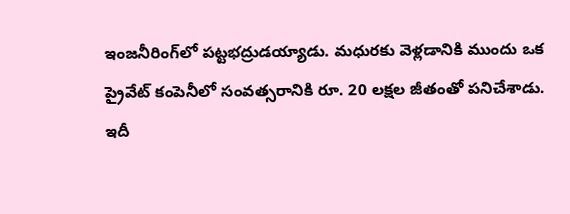ఇంజనీరింగ్‌లో పట్టభద్రుడయ్యాడు. మధురకు వెళ్లడానికి ముందు ఒక ప్రైవేట్ కంపెనీలో సంవత్సరానికి రూ. 20 లక్షల జీతంతో పనిచేశాడు.
ఇదీ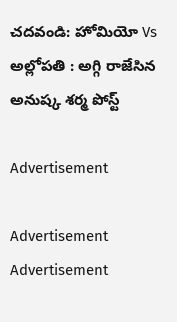చదవండి: హోమియో Vs అల్లోపతి : అగ్గి రాజేసిన అనుష్క శర్మ పోస్ట్‌

Advertisement

Advertisement
Advertisement